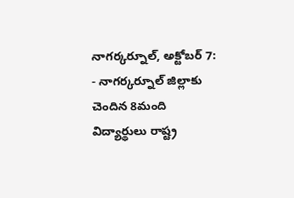నాగర్కర్నూల్, అక్టోబర్ 7:
- నాగర్కర్నూల్ జిల్లాకు చెందిన 8మంది విద్యార్థులు రాష్ట్ర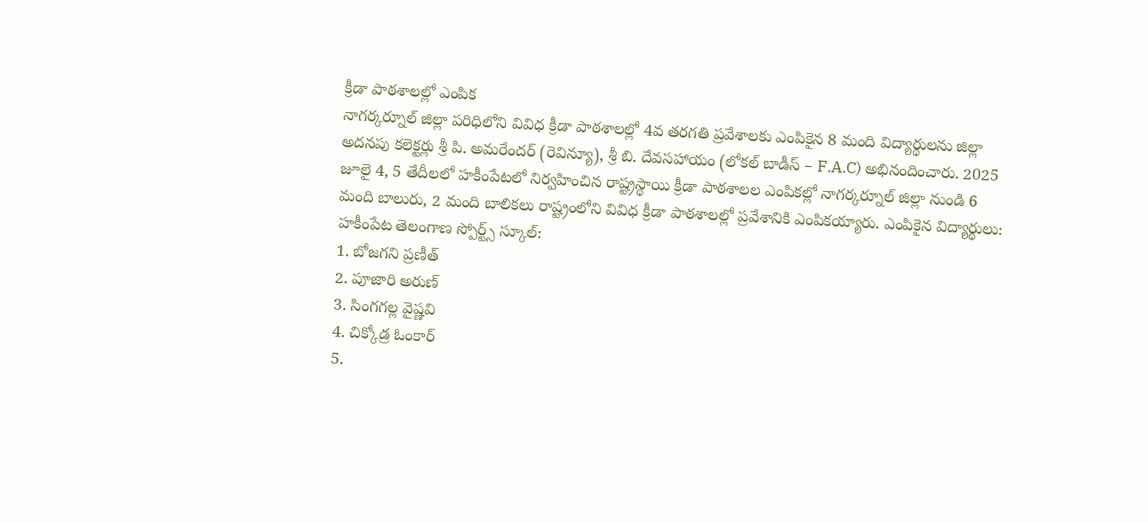క్రీడా పాఠశాలల్లో ఎంపిక
నాగర్కర్నూల్ జిల్లా పరిధిలోని వివిధ క్రీడా పాఠశాలల్లో 4వ తరగతి ప్రవేశాలకు ఎంపికైన 8 మంది విద్యార్థులను జిల్లా అదనపు కలెక్టర్లు శ్రీ పి. అమరేందర్ (రెవిన్యూ), శ్రీ బి. దేవసహాయం (లోకల్ బాడీస్ – F.A.C) అభినందించారు. 2025 జూలై 4, 5 తేదీలలో హకీంపేటలో నిర్వహించిన రాష్ట్రస్థాయి క్రీడా పాఠశాలల ఎంపికల్లో నాగర్కర్నూల్ జిల్లా నుండి 6 మంది బాలురు, 2 మంది బాలికలు రాష్ట్రంలోని వివిధ క్రీడా పాఠశాలల్లో ప్రవేశానికి ఎంపికయ్యారు. ఎంపికైన విద్యార్థులు:
హకీంపేట తెలంగాణ స్పోర్ట్స్ స్కూల్:
1. బోజగని ప్రణీత్
2. పూజారి అరుణ్
3. సింగగల్ల వైష్ణవి
4. చిక్కోడ్ర ఓంకార్
5.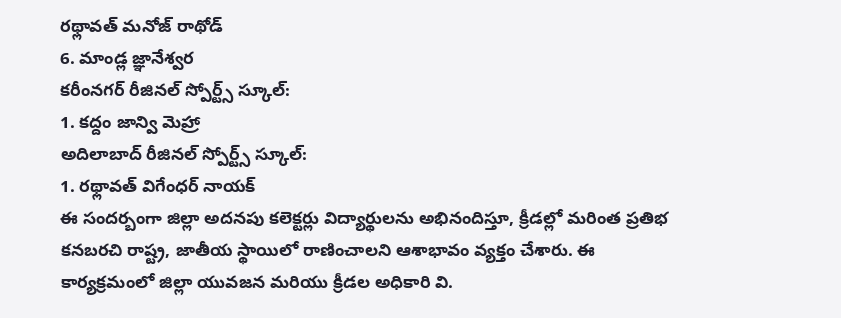రథ్లావత్ మనోజ్ రాథోడ్
6. మాండ్ల జ్ఞానేశ్వర
కరీంనగర్ రీజినల్ స్పోర్ట్స్ స్కూల్:
1. కద్దం జాన్వి మెహ్రా
అదిలాబాద్ రీజినల్ స్పోర్ట్స్ స్కూల్:
1. రథ్లావత్ విగేంధర్ నాయక్
ఈ సందర్బంగా జిల్లా అదనపు కలెక్టర్లు విద్యార్థులను అభినందిస్తూ, క్రీడల్లో మరింత ప్రతిభ కనబరచి రాష్ట్ర, జాతీయ స్థాయిలో రాణించాలని ఆశాభావం వ్యక్తం చేశారు. ఈ కార్యక్రమంలో జిల్లా యువజన మరియు క్రీడల అధికారి వి.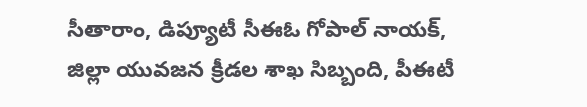సీతారాం, డిప్యూటీ సీఈఓ గోపాల్ నాయక్, జిల్లా యువజన క్రీడల శాఖ సిబ్బంది, పీఈటీ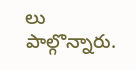లు పాల్గొన్నారు.